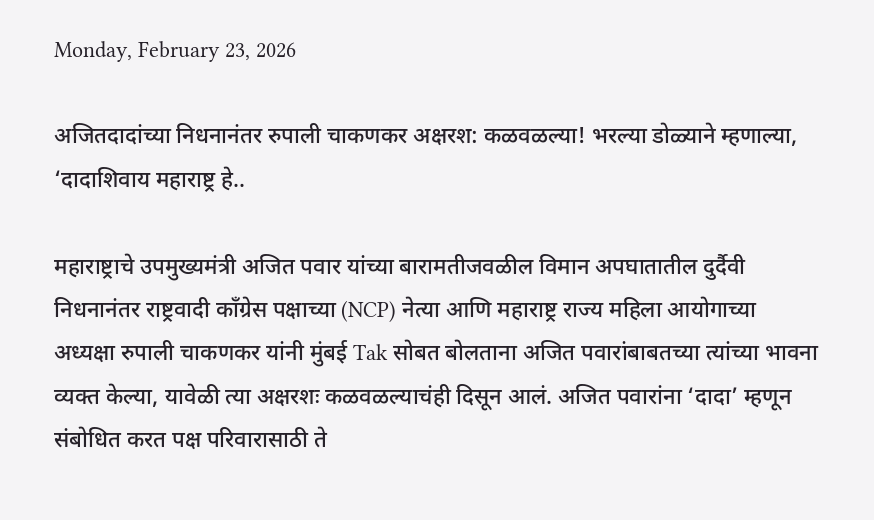Monday, February 23, 2026

अजितदादांच्या निधनानंतर रुपाली चाकणकर अक्षरश: कळवळल्या! भरल्या डोळ्याने म्हणाल्या, ‘दादाशिवाय महाराष्ट्र हे..

महाराष्ट्राचे उपमुख्यमंत्री अजित पवार यांच्या बारामतीजवळील विमान अपघातातील दुर्दैवी निधनानंतर राष्ट्रवादी काँग्रेस पक्षाच्या (NCP) नेत्या आणि महाराष्ट्र राज्य महिला आयोगाच्या अध्यक्षा रुपाली चाकणकर यांनी मुंबई Tak सोबत बोलताना अजित पवारांबाबतच्या त्यांच्या भावना व्यक्त केल्या, यावेळी त्या अक्षरशः कळवळल्याचंही दिसून आलं. अजित पवारांना ‘दादा’ म्हणून संबोधित करत पक्ष परिवारासाठी ते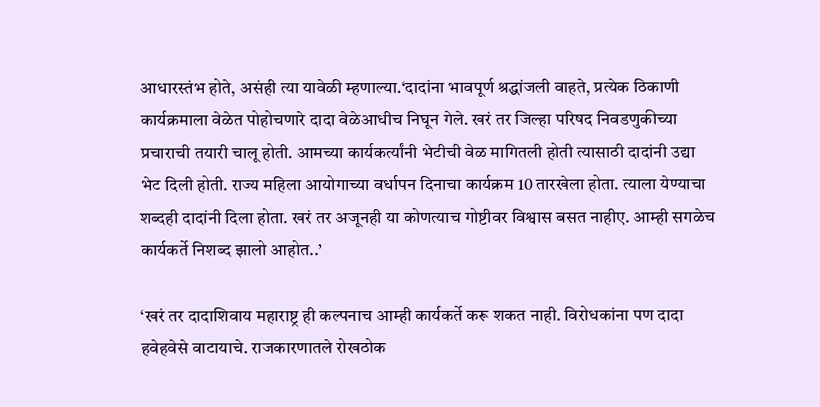आधारस्तंभ होते, असंही त्या यावेळी म्हणाल्या.‘दादांना भावपूर्ण श्रद्धांजली वाहते, प्रत्येक ठिकाणी कार्यक्रमाला वेळेत पोहोचणारे दादा वेळेआधीच निघून गेले. खरं तर जिल्हा परिषद निवडणुकीच्या प्रचाराची तयारी चालू होती. आमच्या कार्यकर्त्यांनी भेटीची वेळ मागितली होती त्यासाठी दादांनी उद्या भेट दिली होती. राज्य महिला आयोगाच्या वर्धापन दिनाचा कार्यक्रम 10 तारखेला होता. त्याला येण्याचा शब्दही दादांनी दिला होता. खरं तर अजूनही या कोणत्याच गोष्टीवर विश्वास बसत नाहीए. आम्ही सगळेच कार्यकर्ते निशब्द झालो आहोत..’

‘खरं तर दादाशिवाय महाराष्ट्र ही कल्पनाच आम्ही कार्यकर्ते करू शकत नाही. विरोधकांना पण दादा हवेहवेसे वाटायाचे. राजकारणातले रोखठोक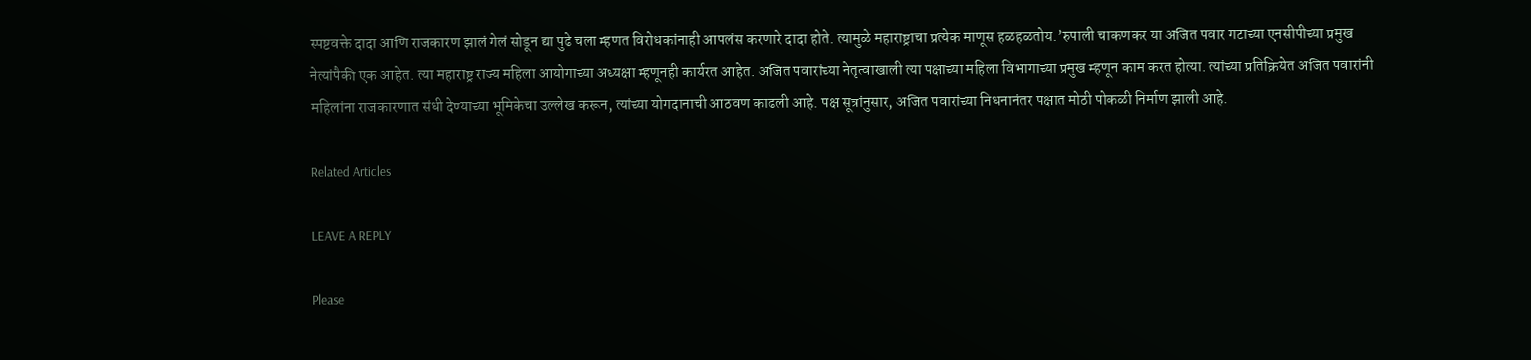स्पष्टवक्ते दादा आणि राजकारण झालं गेलं सोडून द्या पुढे चला म्हणत विरोधकांनाही आपलंस करणारे दादा होते. त्यामुळे महाराष्ट्राचा प्रत्येक माणूस हळहळतोय.’रुपाली चाकणकर या अजित पवार गटाच्या एनसीपीच्या प्रमुख नेत्यांपैकी एक आहेत. त्या महाराष्ट्र राज्य महिला आयोगाच्या अध्यक्षा म्हणूनही कार्यरत आहेत. अजित पवारांच्या नेतृत्वाखाली त्या पक्षाच्या महिला विभागाच्या प्रमुख म्हणून काम करत होत्या. त्यांच्या प्रतिक्रियेत अजित पवारांनी महिलांना राजकारणात संधी देण्याच्या भूमिकेचा उल्लेख करून, त्यांच्या योगदानाची आठवण काढली आहे. पक्ष सूत्रांनुसार, अजित पवारांच्या निधनानंतर पक्षात मोठी पोकळी निर्माण झाली आहे.

Related Articles

LEAVE A REPLY

Please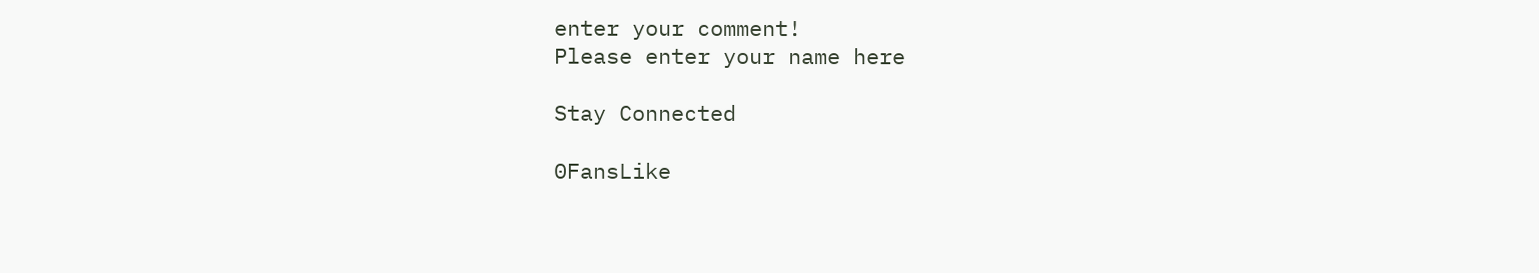enter your comment!
Please enter your name here

Stay Connected

0FansLike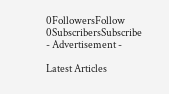0FollowersFollow
0SubscribersSubscribe
- Advertisement -

Latest Articles